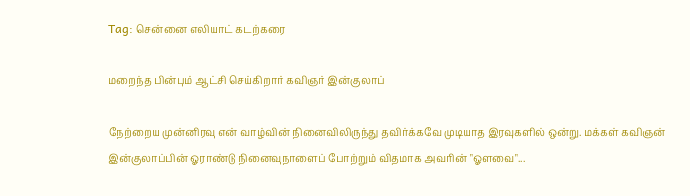Tag: சென்னை எலியாட் கடற்கரை

மறைந்த பின்பும் ஆட்சி செய்கிறார் கவிஞர் இன்குலாப்

நேற்றைய முன்னிரவு என் வாழ்வின் நினைவிலிருந்து தவிர்க்கவே முடியாத இரவுகளில் ஒன்று. மக்கள் கவிஞன் இன்குலாப்பின் ஓராண்டு நினைவுநாளைப் போற்றும் விதமாக அவரின் "ஓளவை"...